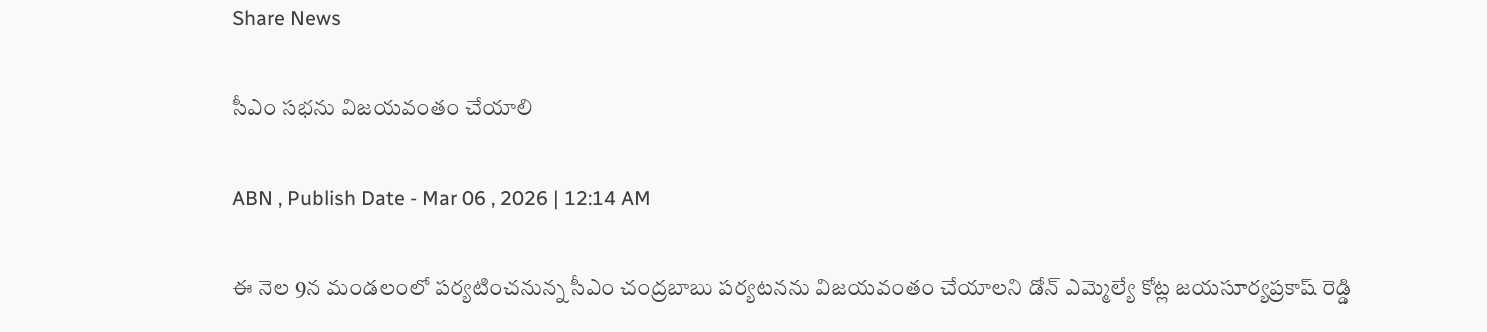Share News

సీఎం సభను విజయవంతం చేయాలి

ABN , Publish Date - Mar 06 , 2026 | 12:14 AM

ఈ నెల 9న మండలంలో పర్యటించనున్న సీఎం చంద్రబాబు పర్యటనను విజయవంతం చేయాలని డోన్‌ ఎమ్మెల్యే కోట్ల జయసూర్యప్రకాష్‌ రెడ్డి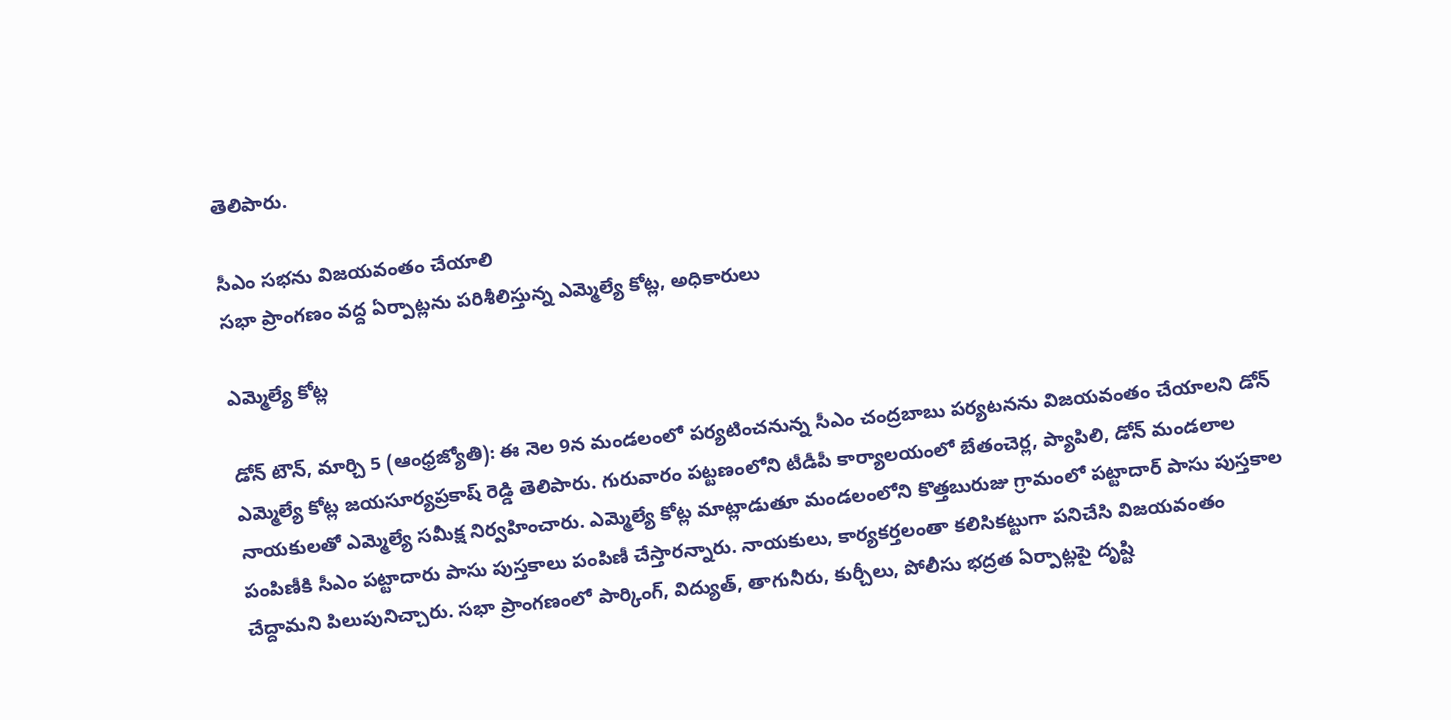తెలిపారు.

సీఎం సభను విజయవంతం చేయాలి
సభా ప్రాంగణం వద్ద ఏర్పాట్లను పరిశీలిస్తున్న ఎమ్మెల్యే కోట్ల, అధికారులు

ఎమ్మెల్యే కోట్ల

డోన్‌ టౌన్‌, మార్చి 5 (ఆంధ్రజ్యోతి): ఈ నెల 9న మండలంలో పర్యటించనున్న సీఎం చంద్రబాబు పర్యటనను విజయవంతం చేయాలని డోన్‌ ఎమ్మెల్యే కోట్ల జయసూర్యప్రకాష్‌ రెడ్డి తెలిపారు. గురువారం పట్టణంలోని టీడీపీ కార్యాలయంలో బేతంచెర్ల, ప్యాపిలి, డోన్‌ మండలాల నాయకులతో ఎమ్మెల్యే సమీక్ష నిర్వహించారు. ఎమ్మెల్యే కోట్ల మాట్లాడుతూ మండలంలోని కొత్తబురుజు గ్రామంలో పట్టాదార్‌ పాసు పుస్తకాల పంపిణీకి సీఎం పట్టాదారు పాసు పుస్తకాలు పంపిణీ చేస్తారన్నారు. నాయకులు, కార్యకర్తలంతా కలిసికట్టుగా పనిచేసి విజయవంతం చేద్దామని పిలుపునిచ్చారు. సభా ప్రాంగణంలో పార్కింగ్‌, విద్యుత్‌, తాగునీరు, కుర్చీలు, పోలీసు భద్రత ఏర్పాట్లపై దృష్టి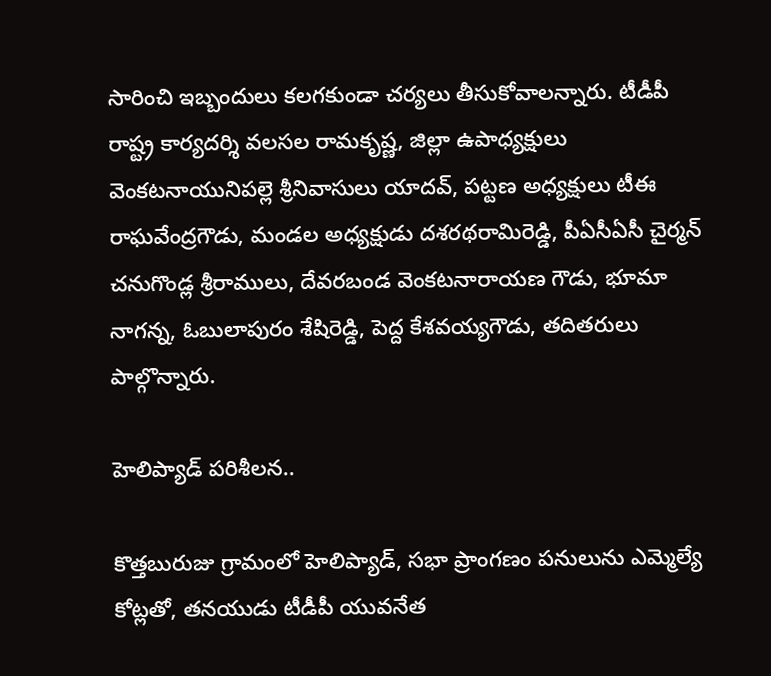సారించి ఇబ్బందులు కలగకుండా చర్యలు తీసుకోవాలన్నారు. టీడీపీ రాష్ట్ర కార్యదర్శి వలసల రామకృష్ణ, జిల్లా ఉపాధ్యక్షులు వెంకటనాయునిపల్లె శ్రీనివాసులు యాదవ్‌, పట్టణ అధ్యక్షులు టీఈ రాఘవేంద్రగౌడు, మండల అధ్యక్షుడు దశరథరామిరెడ్డి, పీఏసీఏసీ చైర్మన్‌ చనుగొండ్ల శ్రీరాములు, దేవరబండ వెంకటనారాయణ గౌడు, భూమా నాగన్న, ఓబులాపురం శేషిరెడ్డి, పెద్ద కేశవయ్యగౌడు, తదితరులు పాల్గొన్నారు.

హెలిప్యాడ్‌ పరిశీలన..

కొత్తబురుజు గ్రామంలో హెలిప్యాడ్‌, సభా ప్రాంగణం పనులును ఎమ్మెల్యే కోట్లతో, తనయుడు టీడీపీ యువనేత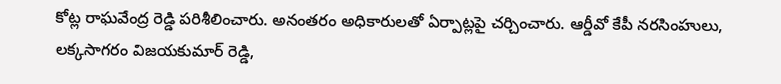కోట్ల రాఘవేంద్ర రెడ్డి పరిశీలించారు. అనంతరం అధికారులతో ఏర్పాట్లపై చర్చించారు. ఆర్డీవో కేపీ నరసింహులు, లక్కసాగరం విజయకుమార్‌ రెడ్డి,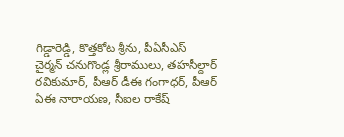గిడ్డారెడ్డి, కొత్తకోట శ్రీను, పీఏసీఎస్‌ చైర్మన్‌ చనుగొండ్ల శ్రీరాములు, తహసీల్దార్‌ రవికుమార్‌, పీఆర్‌ డీఈ గంగాధర్‌, పీఆర్‌ ఏఈ నారాయణ, సీఐల రాకేష్‌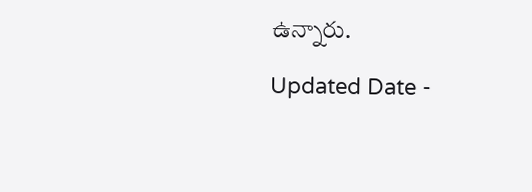ఉన్నారు.

Updated Date -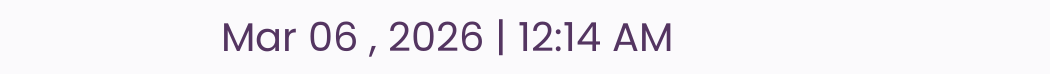Mar 06 , 2026 | 12:14 AM